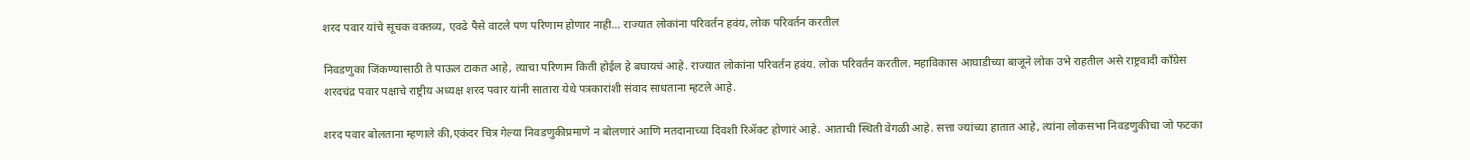शरद पवार यांचे सूचक वक्तव्य, एवढे पैसे वाटले पण परिणाम होणार नाही… राज्यात लोकांना परिवर्तन हवंय, लोक परिवर्तन करतील

निवडणुका जिंकण्यासाठी ते पाऊल टाकत आहे, त्याचा परिणाम किती होईल हे बघायचं आहे. राज्यात लोकांना परिवर्तन हवंय. लोक परिवर्तन करतील. महाविकास आघाडीच्या बाजूने लोक उभे राहतील असे राष्ट्रवादी काँग्रेस शरदचंद्र पवार पक्षाचे राष्ट्रीय अध्यक्ष शरद पवार यांनी सातारा येथे पत्रकारांशी संवाद साधताना म्हटले आहे.

शरद पवार बोलताना म्हणाले की,एकंदर चित्र गेल्या निवडणुकीप्रमाणे न बोलणारं आणि मतदानाच्या दिवशी रिॲक्ट होणारं आहे. आताची स्थिती वेगळी आहे. सत्ता ज्यांच्या हातात आहे, त्यांना लोकसभा निवडणुकीचा जो फटका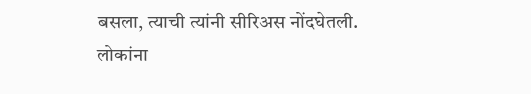बसला, त्याची त्यांनी सीरिअस नोंदघेतली. लोकांना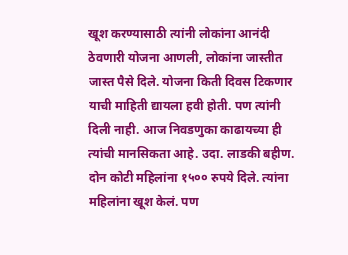खूश करण्यासाठी त्यांनी लोकांना आनंदी ठेवणारी योजना आणली, लोकांना जास्तीत जास्त पैसे दिले. योजना किती दिवस टिकणार याची माहिती द्यायला हवी होती. पण त्यांनी दिली नाही. आज निवडणुका काढायच्या ही त्यांची मानसिकता आहे. उदा. लाडकी बहीण. दोन कोटी महिलांना १५०० रुपये दिले. त्यांना महिलांना खूश केलं. पण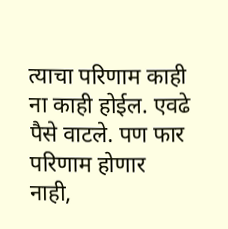त्याचा परिणाम काही ना काही होईल. एवढे पैसे वाटले. पण फार परिणाम होणार नाही,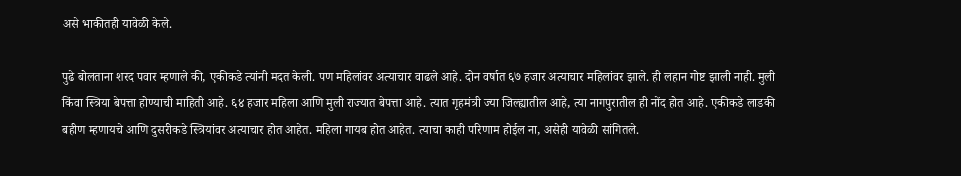असे भाकीतही यावेळी केले.

पुढे बोलताना शरद पवार म्हणाले की, एकीकडे त्यांनी मदत केली. पण महिलांवर अत्याचार वाढले आहे. दोन वर्षात ६७ हजार अत्याचार महिलांवर झाले. ही लहान गोष्ट झाली नाही. मुली किंवा स्त्रिया बेपत्ता होण्याची माहिती आहे. ६४ हजार महिला आणि मुली राज्यात बेपत्ता आहे. त्यात गृहमंत्री ज्या जिल्ह्यातील आहे, त्या नागपुरातील ही नोंद होत आहे. एकीकडे लाडकी बहीण म्हणायचे आणि दुसरीकडे स्त्रियांवर अत्याचार होत आहेत. महिला गायब होत आहेत. त्याचा काही परिणाम होईल ना, असेही यावेळी सांगितले.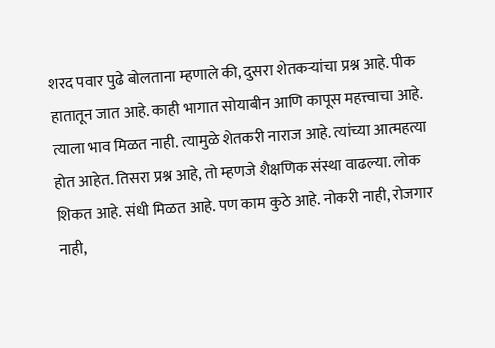शरद पवार पुढे बोलताना म्हणाले की, दुसरा शेतकऱ्यांचा प्रश्न आहे. पीक हातातून जात आहे. काही भागात सोयाबीन आणि कापूस महत्त्वाचा आहे. त्याला भाव मिळत नाही. त्यामुळे शेतकरी नाराज आहे. त्यांच्या आत्महत्या होत आहेत. तिसरा प्रश्न आहे, तो म्हणजे शैक्षणिक संस्था वाढल्या. लोक शिकत आहे. संधी मिळत आहे. पण काम कुठे आहे. नोकरी नाही, रोजगार नाही,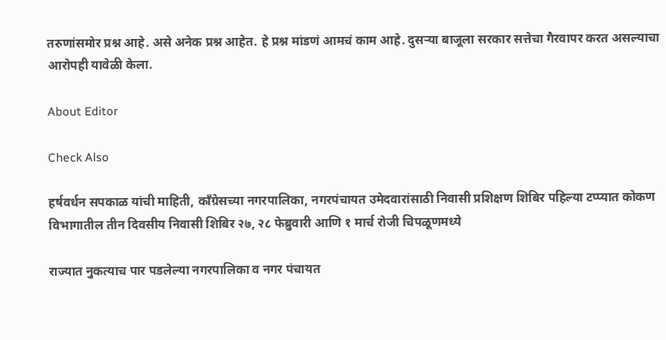तरुणांसमोर प्रश्न आहे. असे अनेक प्रश्न आहेत. हे प्रश्न मांडणं आमचं काम आहे. दुसऱ्या बाजूला सरकार सत्तेचा गैरवापर करत असल्याचा आरोपही यावेळी केला.

About Editor

Check Also

हर्षवर्धन सपकाळ यांची माहिती, काँग्रेसच्या नगरपालिका, नगरपंचायत उमेदवारांसाठी निवासी प्रशिक्षण शिबिर पहिल्या टप्प्यात कोकण विभागातील तीन दिवसीय निवासी शिबिर २७, २८ फेब्रुवारी आणि १ मार्च रोजी चिपळूणमध्ये

राज्यात नुकत्याच पार पडलेल्या नगरपालिका व नगर पंचायत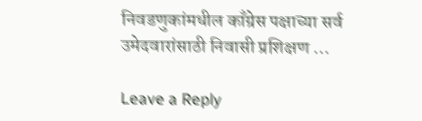निवडणुकांमधील काँग्रेस पक्षाच्या सर्व उमेदवारांसाठी निवासी प्रशिक्षण …

Leave a Reply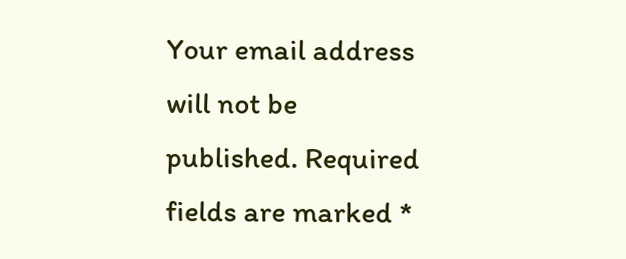Your email address will not be published. Required fields are marked *